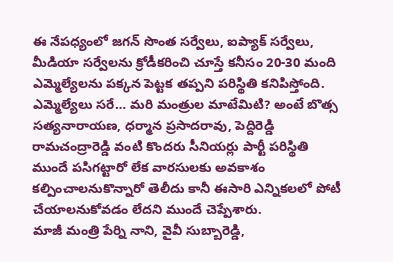ఈ నేపధ్యంలో జగన్ సొంత సర్వేలు, ఐప్యాక్ సర్వేలు, మీడియా సర్వేలను క్రోడీకరించి చూస్తే కనీసం 20-30 మంది ఎమ్మెల్యేలను పక్కన పెట్టక తప్పని పరిస్థితి కనిపిస్తోంది. ఎమ్మెల్యేలు సరే… మరి మంత్రుల మాటేమిటి? అంటే బొత్స సత్యనారాయణ, ధర్మాన ప్రసాదరావు, పెద్దిరెడ్డి రామచంద్రారెడ్డి వంటి కొందరు సీనియర్లు పార్టీ పరిస్థితి ముందే పసిగట్టారో లేక వారసులకు అవకాశం కల్పించాలనుకొన్నారో తెలీదు కానీ ఈసారి ఎన్నికలలో పోటీ చేయాలనుకోవడం లేదని ముందే చెప్పేశారు.
మాజీ మంత్రి పేర్ని నాని, వైవీ సుబ్బారెడ్డి,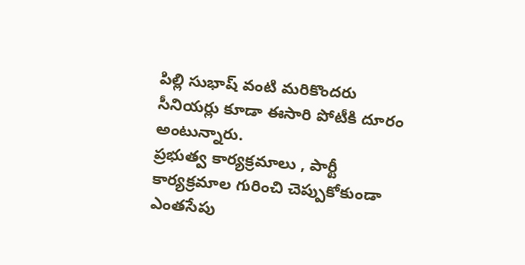పిల్లి సుభాష్ వంటి మరికొందరు సీనియర్లు కూడా ఈసారి పోటీకి దూరం అంటున్నారు.
ప్రభుత్వ కార్యక్రమాలు , పార్టీ కార్యక్రమాల గురించి చెప్పుకోకుండా ఎంతసేపు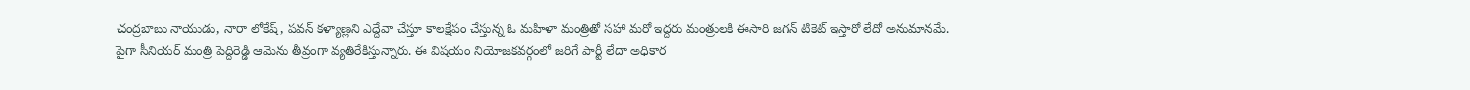చంద్రబాబు నాయుడు, నారా లోకేష్, పవన్ కళ్యాణ్లని ఎద్దేవా చేస్తూ కాలక్షేపం చేస్తున్న ఓ మహిళా మంత్రితో సహా మరో ఇద్దరు మంత్రులకి ఈసారి జగన్ టికెట్ ఇస్తారో లేదో అనుమానమే. పైగా సీనియర్ మంత్రి పెద్దిరెడ్డి ఆమెను తీవ్రంగా వ్యతిరేకిస్తున్నారు. ఈ విషయం నియోజకవర్గంలో జరిగే పార్టీ లేదా అధికార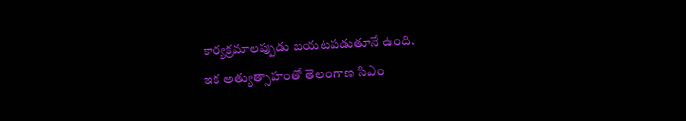కార్యక్రమాలప్పుడు బయటపడుతూనే ఉంది.
ఇక అత్యుత్సాహంతో తెలంగాణ సిఎం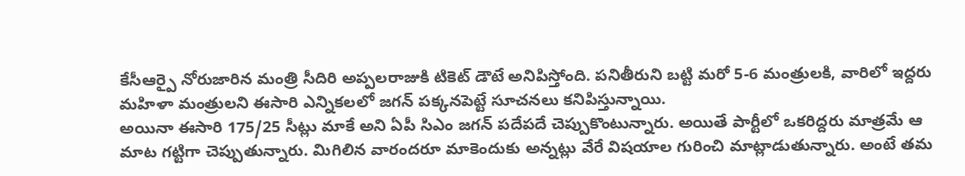కేసీఆర్పై నోరుజారిన మంత్రి సీదిరి అప్పలరాజుకి టికెట్ డౌటే అనిపిస్తోంది. పనితీరుని బట్టి మరో 5-6 మంత్రులకి, వారిలో ఇద్దరు మహిళా మంత్రులని ఈసారి ఎన్నికలలో జగన్ పక్కనపెట్టే సూచనలు కనిపిస్తున్నాయి.
అయినా ఈసారి 175/25 సీట్లు మాకే అని ఏపీ సిఎం జగన్ పదేపదే చెప్పుకొంటున్నారు. అయితే పార్టీలో ఒకరిద్దరు మాత్రమే ఆ మాట గట్టిగా చెప్పుతున్నారు. మిగిలిన వారందరూ మాకెందుకు అన్నట్లు వేరే విషయాల గురించి మాట్లాడుతున్నారు. అంటే తమ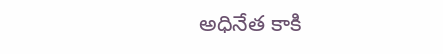అధినేత కాకి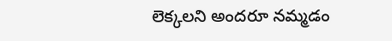లెక్కలని అందరూ నమ్మడం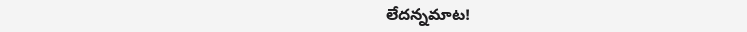లేదన్నమాట!